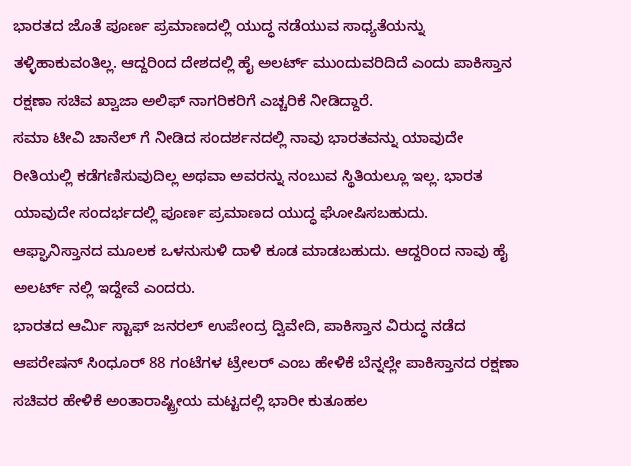ಭಾರತದ ಜೊತೆ ಪೂರ್ಣ ಪ್ರಮಾಣದಲ್ಲಿ ಯುದ್ಧ ನಡೆಯುವ ಸಾಧ್ಯತೆಯನ್ನು ತಳ್ಳಿಹಾಕುವಂತಿಲ್ಲ. ಆದ್ದರಿಂದ ದೇಶದಲ್ಲಿ ಹೈ ಅಲರ್ಟ್ ಮುಂದುವರಿದಿದೆ ಎಂದು ಪಾಕಿಸ್ತಾನ ರಕ್ಷಣಾ ಸಚಿವ ಖ್ವಾಜಾ ಅಲಿಫ್ ನಾಗರಿಕರಿಗೆ ಎಚ್ಚರಿಕೆ ನೀಡಿದ್ದಾರೆ.
ಸಮಾ ಟೀವಿ ಚಾನೆಲ್ ಗೆ ನೀಡಿದ ಸಂದರ್ಶನದಲ್ಲಿ ನಾವು ಭಾರತವನ್ನು ಯಾವುದೇ ರೀತಿಯಲ್ಲಿ ಕಡೆಗಣಿಸುವುದಿಲ್ಲ ಅಥವಾ ಅವರನ್ನು ನಂಬುವ ಸ್ಥಿತಿಯಲ್ಲೂ ಇಲ್ಲ. ಭಾರತ ಯಾವುದೇ ಸಂದರ್ಭದಲ್ಲಿ ಪೂರ್ಣ ಪ್ರಮಾಣದ ಯುದ್ಧ ಘೋಷಿಸಬಹುದು. ಆಫ್ಘಾನಿಸ್ತಾನದ ಮೂಲಕ ಒಳನುಸುಳಿ ದಾಳಿ ಕೂಡ ಮಾಡಬಹುದು. ಆದ್ದರಿಂದ ನಾವು ಹೈ ಅಲರ್ಟ್ ನಲ್ಲಿ ಇದ್ದೇವೆ ಎಂದರು.
ಭಾರತದ ಆರ್ಮಿ ಸ್ಟಾಫ್ ಜನರಲ್ ಉಪೇಂದ್ರ ದ್ವಿವೇದಿ, ಪಾಕಿಸ್ತಾನ ವಿರುದ್ಧ ನಡೆದ ಆಪರೇಷನ್ ಸಿಂಧೂರ್ 88 ಗಂಟೆಗಳ ಟ್ರೇಲರ್ ಎಂಬ ಹೇಳಿಕೆ ಬೆನ್ನಲ್ಲೇ ಪಾಕಿಸ್ತಾನದ ರಕ್ಷಣಾ ಸಚಿವರ ಹೇಳಿಕೆ ಅಂತಾರಾಷ್ಟ್ರೀಯ ಮಟ್ಟದಲ್ಲಿ ಭಾರೀ ಕುತೂಹಲ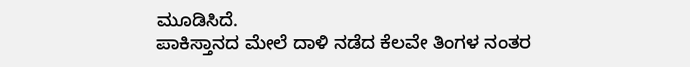ಮೂಡಿಸಿದೆ.
ಪಾಕಿಸ್ತಾನದ ಮೇಲೆ ದಾಳಿ ನಡೆದ ಕೆಲವೇ ತಿಂಗಳ ನಂತರ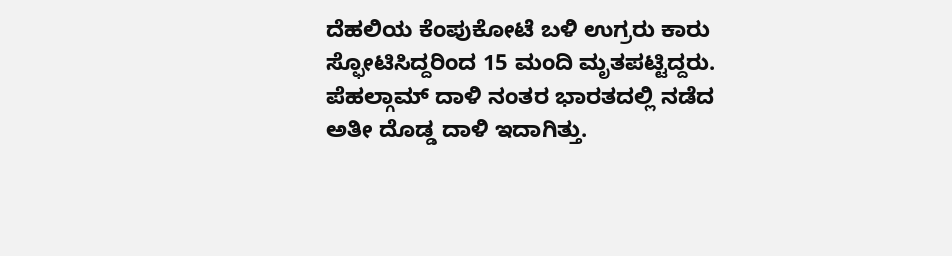ದೆಹಲಿಯ ಕೆಂಪುಕೋಟೆ ಬಳಿ ಉಗ್ರರು ಕಾರು ಸ್ಫೋಟಿಸಿದ್ದರಿಂದ 15 ಮಂದಿ ಮೃತಪಟ್ಟಿದ್ದರು. ಪೆಹಲ್ಗಾಮ್ ದಾಳಿ ನಂತರ ಭಾರತದಲ್ಲಿ ನಡೆದ ಅತೀ ದೊಡ್ಡ ದಾಳಿ ಇದಾಗಿತ್ತು.